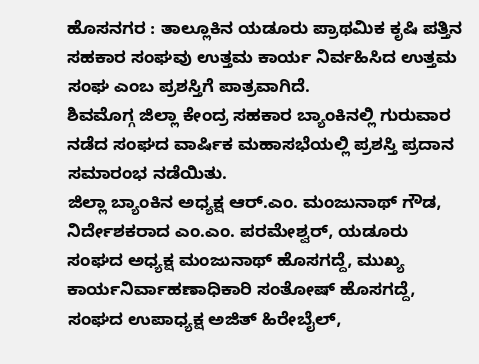ಹೊಸನಗರ : ತಾಲ್ಲೂಕಿನ ಯಡೂರು ಪ್ರಾಥಮಿಕ ಕೃಷಿ ಪತ್ತಿನ ಸಹಕಾರ ಸಂಘವು ಉತ್ತಮ ಕಾರ್ಯ ನಿರ್ವಹಿಸಿದ ಉತ್ತಮ ಸಂಘ ಎಂಬ ಪ್ರಶಸ್ತಿಗೆ ಪಾತ್ರವಾಗಿದೆ.
ಶಿವಮೊಗ್ಗ ಜಿಲ್ಲಾ ಕೇಂದ್ರ ಸಹಕಾರ ಬ್ಯಾಂಕಿನಲ್ಲಿ ಗುರುವಾರ ನಡೆದ ಸಂಘದ ವಾರ್ಷಿಕ ಮಹಾಸಭೆಯಲ್ಲಿ ಪ್ರಶಸ್ತಿ ಪ್ರದಾನ ಸಮಾರಂಭ ನಡೆಯಿತು.
ಜಿಲ್ಲಾ ಬ್ಯಾಂಕಿನ ಅಧ್ಯಕ್ಷ ಆರ್.ಎಂ. ಮಂಜುನಾಥ್ ಗೌಡ, ನಿರ್ದೇಶಕರಾದ ಎಂ.ಎಂ. ಪರಮೇಶ್ವರ್, ಯಡೂರು ಸಂಘದ ಅಧ್ಯಕ್ಷ ಮಂಜುನಾಥ್ ಹೊಸಗದ್ದೆ, ಮುಖ್ಯ ಕಾರ್ಯನಿರ್ವಾಹಣಾಧಿಕಾರಿ ಸಂತೋಷ್ ಹೊಸಗದ್ದೆ, ಸಂಘದ ಉಪಾಧ್ಯಕ್ಷ ಅಜಿತ್ ಹಿರೇಬೈಲ್,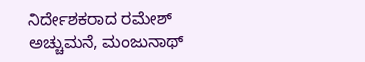ನಿರ್ದೇಶಕರಾದ ರಮೇಶ್ ಅಚ್ಚುಮನೆ, ಮಂಜುನಾಥ್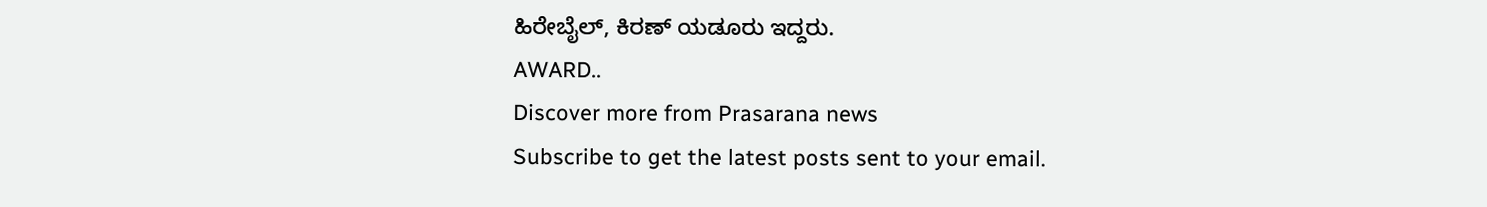ಹಿರೇಬೈಲ್, ಕಿರಣ್ ಯಡೂರು ಇದ್ದರು.
AWARD..
Discover more from Prasarana news
Subscribe to get the latest posts sent to your email.